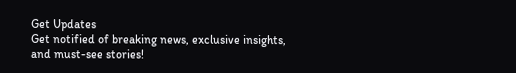Get Updates
Get notified of breaking news, exclusive insights, and must-see stories!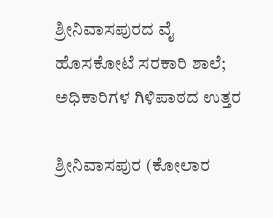ಶ್ರೀನಿವಾಸಪುರದ ವೈ ಹೊಸಕೋಟೆ ಸರಕಾರಿ ಶಾಲೆ; ಅಧಿಕಾರಿಗಳ ಗಿಳಿಪಾಠದ ಉತ್ತರ

ಶ್ರೀನಿವಾಸಪುರ (ಕೋಲಾರ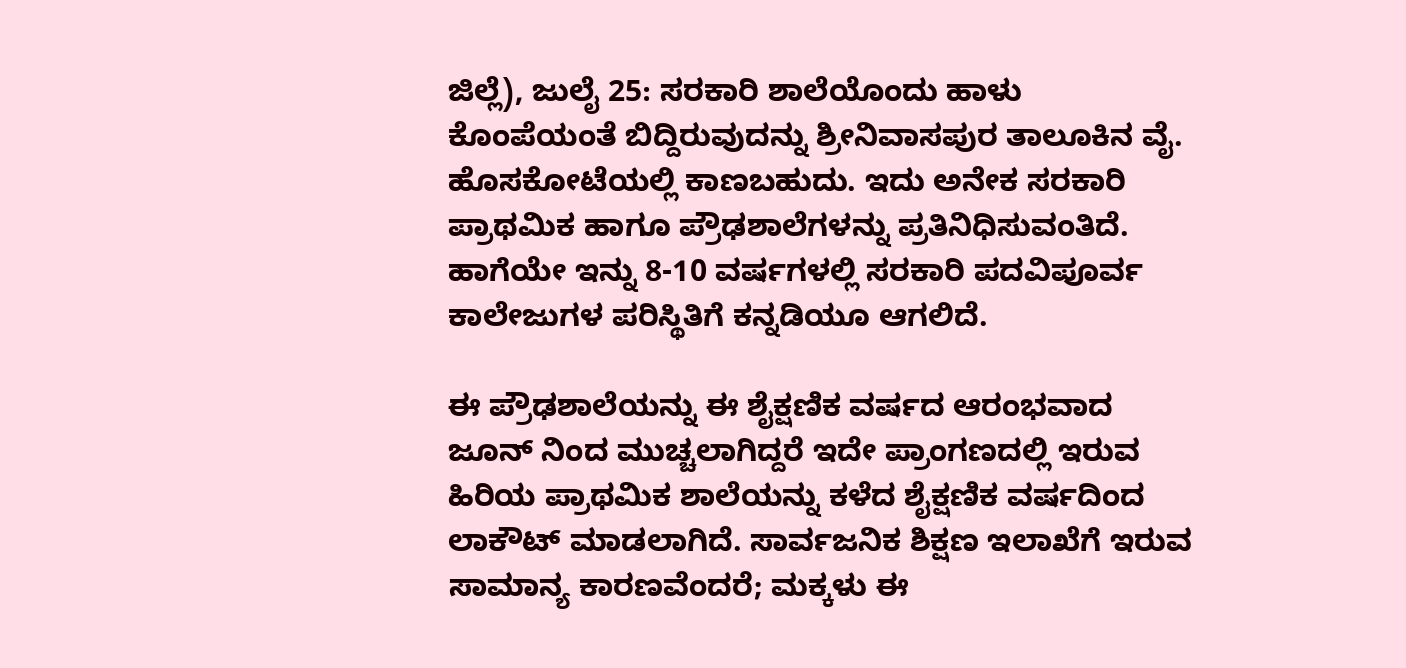ಜಿಲ್ಲೆ), ಜುಲೈ 25: ಸರಕಾರಿ ಶಾಲೆಯೊಂದು ಹಾಳು ಕೊಂಪೆಯಂತೆ ಬಿದ್ದಿರುವುದನ್ನು ಶ್ರೀನಿವಾಸಪುರ ತಾಲೂಕಿನ ವೈ. ಹೊಸಕೋಟೆಯಲ್ಲಿ ಕಾಣಬಹುದು. ಇದು ಅನೇಕ ಸರಕಾರಿ ಪ್ರಾಥಮಿಕ ಹಾಗೂ ಪ್ರೌಢಶಾಲೆಗಳನ್ನು ಪ್ರತಿನಿಧಿಸುವಂತಿದೆ. ಹಾಗೆಯೇ ಇನ್ನು 8-10 ವರ್ಷಗಳಲ್ಲಿ ಸರಕಾರಿ ಪದವಿಪೂರ್ವ ಕಾಲೇಜುಗಳ ಪರಿಸ್ಥಿತಿಗೆ ಕನ್ನಡಿಯೂ ಆಗಲಿದೆ.

ಈ ಪ್ರೌಢಶಾಲೆಯನ್ನು ಈ ಶೈಕ್ಷಣಿಕ ವರ್ಷದ ಆರಂಭವಾದ ಜೂನ್ ನಿಂದ ಮುಚ್ಚಲಾಗಿದ್ದರೆ ಇದೇ ಪ್ರಾಂಗಣದಲ್ಲಿ ಇರುವ ಹಿರಿಯ ಪ್ರಾಥಮಿಕ ಶಾಲೆಯನ್ನು ಕಳೆದ ಶೈಕ್ಷಣಿಕ ವರ್ಷದಿಂದ ಲಾಕೌಟ್ ಮಾಡಲಾಗಿದೆ. ಸಾರ್ವಜನಿಕ ಶಿಕ್ಷಣ ಇಲಾಖೆಗೆ ಇರುವ ಸಾಮಾನ್ಯ ಕಾರಣವೆಂದರೆ; ಮಕ್ಕಳು ಈ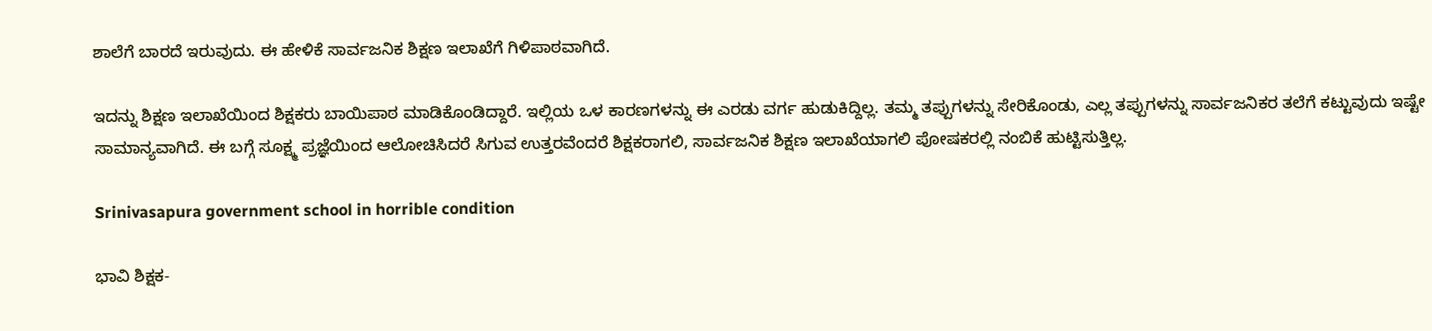ಶಾಲೆಗೆ ಬಾರದೆ ಇರುವುದು. ಈ ಹೇಳಿಕೆ ಸಾರ್ವಜನಿಕ ಶಿಕ್ಷಣ ಇಲಾಖೆಗೆ ಗಿಳಿಪಾಠವಾಗಿದೆ.

ಇದನ್ನು ಶಿಕ್ಷಣ ಇಲಾಖೆಯಿಂದ ಶಿಕ್ಷಕರು ಬಾಯಿಪಾಠ ಮಾಡಿಕೊಂಡಿದ್ದಾರೆ. ಇಲ್ಲಿಯ ಒಳ ಕಾರಣಗಳನ್ನು ಈ ಎರಡು ವರ್ಗ ಹುಡುಕಿದ್ದಿಲ್ಲ. ತಮ್ಮ ತಪ್ಪುಗಳನ್ನು ಸೇರಿಕೊಂಡು, ಎಲ್ಲ ತಪ್ಪುಗಳನ್ನು ಸಾರ್ವಜನಿಕರ ತಲೆಗೆ ಕಟ್ಟುವುದು ಇಷ್ಟೇ ಸಾಮಾನ್ಯವಾಗಿದೆ. ಈ ಬಗ್ಗೆ ಸೂಕ್ಷ್ಮ ಪ್ರಜ್ಞೆಯಿಂದ ಆಲೋಚಿಸಿದರೆ ಸಿಗುವ ಉತ್ತರವೆಂದರೆ ಶಿಕ್ಷಕರಾಗಲಿ, ಸಾರ್ವಜನಿಕ ಶಿಕ್ಷಣ ಇಲಾಖೆಯಾಗಲಿ ಪೋಷಕರಲ್ಲಿ ನಂಬಿಕೆ ಹುಟ್ಟಿಸುತ್ತಿಲ್ಲ.

Srinivasapura government school in horrible condition

ಭಾವಿ ಶಿಕ್ಷಕ-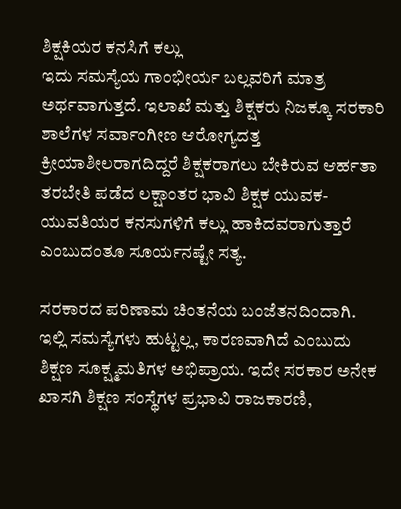ಶಿಕ್ಷಕಿಯರ ಕನಸಿಗೆ ಕಲ್ಲು
ಇದು ಸಮಸ್ಯೆಯ ಗಾಂಭೀರ್ಯ ಬಲ್ಲವರಿಗೆ ಮಾತ್ರ ಅರ್ಥವಾಗುತ್ತದೆ. ಇಲಾಖೆ ಮತ್ತು ಶಿಕ್ಷಕರು ನಿಜಕ್ಕೂ ಸರಕಾರಿ ಶಾಲೆಗಳ ಸರ್ವಾಂಗೀಣ ಆರೋಗ್ಯದತ್ತ ಕ್ರೀಯಾಶೀಲರಾಗದಿದ್ದರೆ ಶಿಕ್ಷಕರಾಗಲು ಬೇಕಿರುವ ಆರ್ಹತಾ ತರಬೇತಿ ಪಡೆದ ಲಕ್ಷಾಂತರ ಭಾವಿ ಶಿಕ್ಷಕ ಯುವಕ-ಯುವತಿಯರ ಕನಸುಗಳಿಗೆ ಕಲ್ಲು ಹಾಕಿದವರಾಗುತ್ತಾರೆ ಎಂಬುದಂತೂ ಸೂರ್ಯನಷ್ಟೇ ಸತ್ಯ.

ಸರಕಾರದ ಪರಿಣಾಮ ಚಿಂತನೆಯ ಬಂಜೆತನದಿಂದಾಗಿ. ಇಲ್ಲಿ ಸಮಸ್ಯೆಗಳು ಹುಟ್ಟಲ್ಲ, ಕಾರಣವಾಗಿದೆ ಎಂಬುದು ಶಿಕ್ಷಣ ಸೂಕ್ಷ್ಮಮತಿಗಳ ಅಭಿಪ್ರಾಯ. ಇದೇ ಸರಕಾರ ಅನೇಕ ಖಾಸಗಿ ಶಿಕ್ಷಣ ಸಂಸ್ಥೆಗಳ ಪ್ರಭಾವಿ ರಾಜಕಾರಣಿ,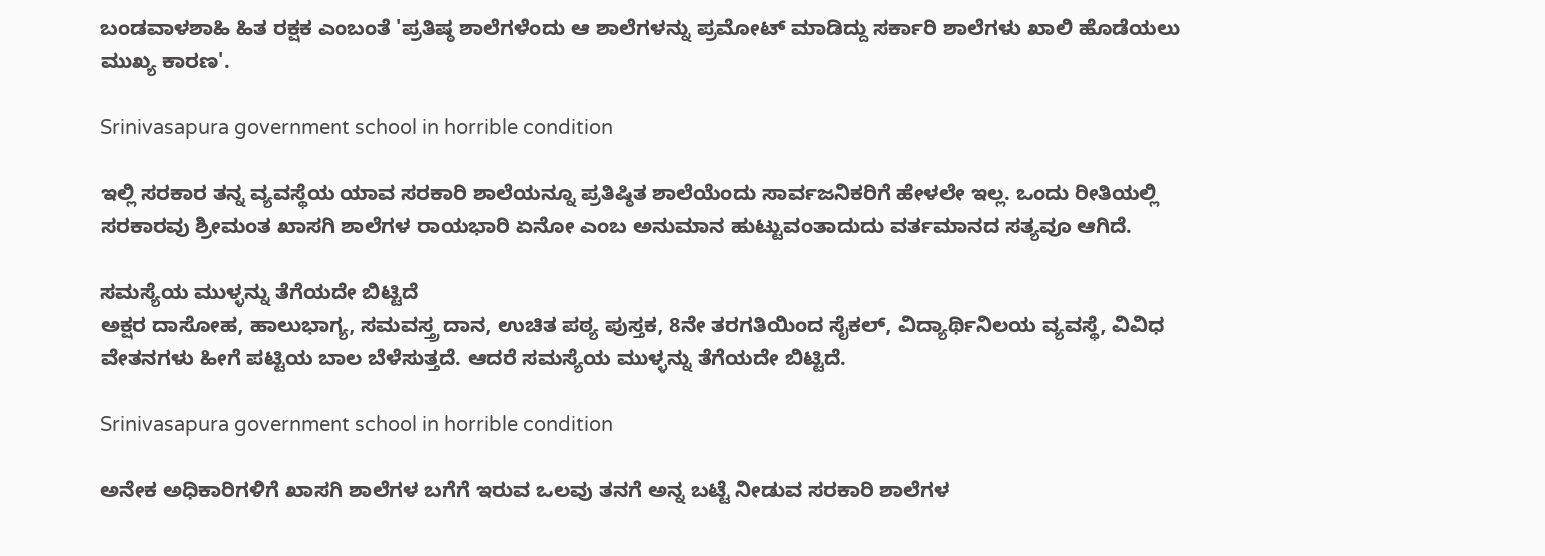ಬಂಡವಾಳಶಾಹಿ ಹಿತ ರಕ್ಷಕ ಎಂಬಂತೆ 'ಪ್ರತಿಷ್ಠ ಶಾಲೆಗಳೆಂದು ಆ ಶಾಲೆಗಳನ್ನು ಪ್ರಮೋಟ್ ಮಾಡಿದ್ದು ಸರ್ಕಾರಿ ಶಾಲೆಗಳು ಖಾಲಿ ಹೊಡೆಯಲು ಮುಖ್ಯ ಕಾರಣ'.

Srinivasapura government school in horrible condition

ಇಲ್ಲಿ ಸರಕಾರ ತನ್ನ ವ್ಯವಸ್ಥೆಯ ಯಾವ ಸರಕಾರಿ ಶಾಲೆಯನ್ನೂ ಪ್ರತಿಷ್ಠಿತ ಶಾಲೆಯೆಂದು ಸಾರ್ವಜನಿಕರಿಗೆ ಹೇಳಲೇ ಇಲ್ಲ. ಒಂದು ರೀತಿಯಲ್ಲಿ ಸರಕಾರವು ಶ್ರೀಮಂತ ಖಾಸಗಿ ಶಾಲೆಗಳ ರಾಯಭಾರಿ ಏನೋ ಎಂಬ ಅನುಮಾನ ಹುಟ್ಟುವಂತಾದುದು ವರ್ತಮಾನದ ಸತ್ಯವೂ ಆಗಿದೆ.

ಸಮಸ್ಯೆಯ ಮುಳ್ಳನ್ನು ತೆಗೆಯದೇ ಬಿಟ್ಟಿದೆ
ಅಕ್ಷರ ದಾಸೋಹ, ಹಾಲುಭಾಗ್ಯ, ಸಮವಸ್ತ್ರ ದಾನ, ಉಚಿತ ಪಠ್ಯ ಪುಸ್ತಕ, 8ನೇ ತರಗತಿಯಿಂದ ಸೈಕಲ್, ವಿದ್ಯಾರ್ಥಿನಿಲಯ ವ್ಯವಸ್ಥೆ, ವಿವಿಧ ವೇತನಗಳು ಹೀಗೆ ಪಟ್ಟಿಯ ಬಾಲ ಬೆಳೆಸುತ್ತದೆ. ಆದರೆ ಸಮಸ್ಯೆಯ ಮುಳ್ಳನ್ನು ತೆಗೆಯದೇ ಬಿಟ್ಟಿದೆ.

Srinivasapura government school in horrible condition

ಅನೇಕ ಅಧಿಕಾರಿಗಳಿಗೆ ಖಾಸಗಿ ಶಾಲೆಗಳ ಬಗೆಗೆ ಇರುವ ಒಲವು ತನಗೆ ಅನ್ನ ಬಟ್ಟೆ ನೀಡುವ ಸರಕಾರಿ ಶಾಲೆಗಳ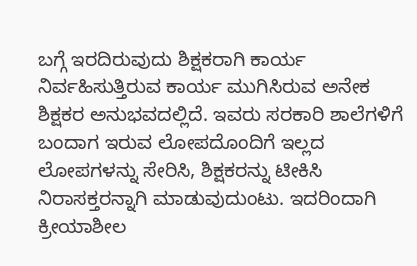ಬಗ್ಗೆ ಇರದಿರುವುದು ಶಿಕ್ಷಕರಾಗಿ ಕಾರ್ಯ ನಿರ್ವಹಿಸುತ್ತಿರುವ ಕಾರ್ಯ ಮುಗಿಸಿರುವ ಅನೇಕ ಶಿಕ್ಷಕರ ಅನುಭವದಲ್ಲಿದೆ. ಇವರು ಸರಕಾರಿ ಶಾಲೆಗಳಿಗೆ ಬಂದಾಗ ಇರುವ ಲೋಪದೊಂದಿಗೆ ಇಲ್ಲದ ಲೋಪಗಳನ್ನು ಸೇರಿಸಿ, ಶಿಕ್ಷಕರನ್ನು ಟೀಕಿಸಿ ನಿರಾಸಕ್ತರನ್ನಾಗಿ ಮಾಡುವುದುಂಟು. ಇದರಿಂದಾಗಿ ಕ್ರೀಯಾಶೀಲ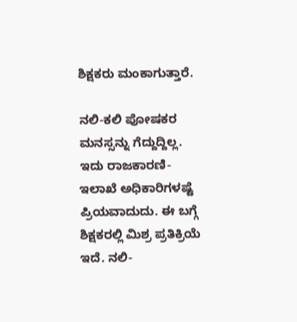ಶಿಕ್ಷಕರು ಮಂಕಾಗುತ್ತಾರೆ.

ನಲಿ-ಕಲಿ ಪೋಷಕರ ಮನಸ್ಸನ್ನು ಗೆದ್ದುದ್ದಿಲ್ಲ. ಇದು ರಾಜಕಾರಣಿ- ಇಲಾಖೆ ಅಧಿಕಾರಿಗಳಷ್ಟೆ ಪ್ರಿಯವಾದುದು. ಈ ಬಗ್ಗೆ ಶಿಕ್ಷಕರಲ್ಲಿ ಮಿಶ್ರ ಪ್ರತಿಕ್ರಿಯೆ ಇದೆ. ನಲಿ-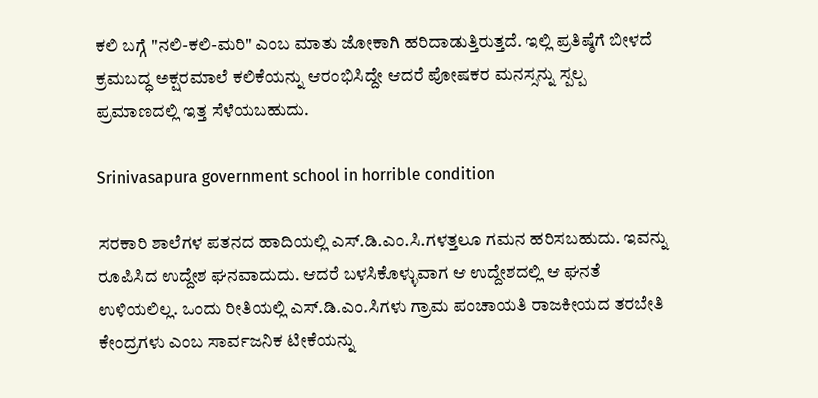ಕಲಿ ಬಗ್ಗೆ "ನಲಿ-ಕಲಿ-ಮರಿ" ಎಂಬ ಮಾತು ಜೋಕಾಗಿ ಹರಿದಾಡುತ್ತಿರುತ್ತದೆ. ಇಲ್ಲಿ ಪ್ರತಿಷ್ಠೆಗೆ ಬೀಳದೆ ಕ್ರಮಬದ್ಧ ಅಕ್ಷರಮಾಲೆ ಕಲಿಕೆಯನ್ನು ಆರಂಭಿಸಿದ್ದೇ ಆದರೆ ಪೋಷಕರ ಮನಸ್ಸನ್ನು ಸ್ಪಲ್ಪ ಪ್ರಮಾಣದಲ್ಲಿ ಇತ್ತ ಸೆಳೆಯಬಹುದು.

Srinivasapura government school in horrible condition

ಸರಕಾರಿ ಶಾಲೆಗಳ ಪತನದ ಹಾದಿಯಲ್ಲಿ ಎಸ್.ಡಿ.ಎಂ.ಸಿ.ಗಳತ್ತಲೂ ಗಮನ ಹರಿಸಬಹುದು. ಇವನ್ನು ರೂಪಿಸಿದ ಉದ್ದೇಶ ಘನವಾದುದು. ಆದರೆ ಬಳಸಿಕೊಳ್ಳುವಾಗ ಆ ಉದ್ದೇಶದಲ್ಲಿ ಆ ಘನತೆ ಉಳಿಯಲಿಲ್ಲ. ಒಂದು ರೀತಿಯಲ್ಲಿ ಎಸ್.ಡಿ.ಎಂ.ಸಿಗಳು ಗ್ರಾಮ ಪಂಚಾಯತಿ ರಾಜಕೀಯದ ತರಬೇತಿ ಕೇಂದ್ರಗಳು ಎಂಬ ಸಾರ್ವಜನಿಕ ಟೀಕೆಯನ್ನು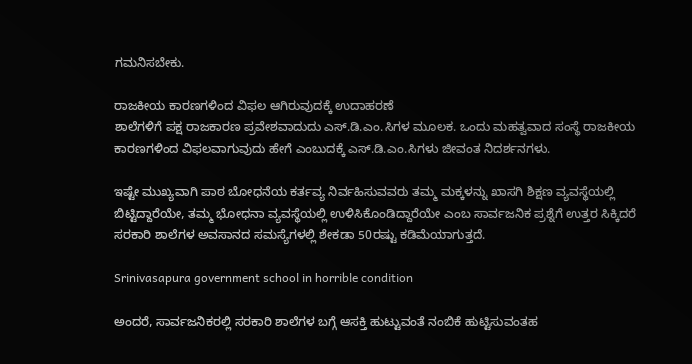ಗಮನಿಸಬೇಕು.

ರಾಜಕೀಯ ಕಾರಣಗಳಿಂದ ವಿಫಲ ಆಗಿರುವುದಕ್ಕೆ ಉದಾಹರಣೆ
ಶಾಲೆಗಳಿಗೆ ಪಕ್ಷ ರಾಜಕಾರಣ ಪ್ರವೇಶವಾದುದು ಎಸ್.ಡಿ.ಎಂ.ಸಿಗಳ ಮೂಲಕ. ಒಂದು ಮಹತ್ವವಾದ ಸಂಸ್ಥೆ ರಾಜಕೀಯ ಕಾರಣಗಳಿಂದ ವಿಫಲವಾಗುವುದು ಹೇಗೆ ಎಂಬುದಕ್ಕೆ ಎಸ್.ಡಿ.ಎಂ.ಸಿಗಳು ಜೀವಂತ ನಿದರ್ಶನಗಳು.

ಇಷ್ಟೇ ಮುಖ್ಯವಾಗಿ ಪಾಠ ಬೋಧನೆಯ ಕರ್ತವ್ಯ ನಿರ್ವಹಿಸುವವರು ತಮ್ಮ ಮಕ್ಕಳನ್ನು ಖಾಸಗಿ ಶಿಕ್ಷಣ ವ್ಯವಸ್ಥೆಯಲ್ಲಿ ಬಿಟ್ಟಿದ್ದಾರೆಯೇ, ತಮ್ಮ ಭೋಧನಾ ವ್ಯವಸ್ಥೆಯಲ್ಲಿ ಉಳಿಸಿಕೊಂಡಿದ್ದಾರೆಯೇ ಎಂಬ ಸಾರ್ವಜನಿಕ ಪ್ರಶ್ನೆಗೆ ಉತ್ತರ ಸಿಕ್ಕಿದರೆ ಸರಕಾರಿ ಶಾಲೆಗಳ ಅವಸಾನದ ಸಮಸ್ಯೆಗಳಲ್ಲಿ ಶೇಕಡಾ 50ರಷ್ಟು ಕಡಿಮೆಯಾಗುತ್ತದೆ.

Srinivasapura government school in horrible condition

ಅಂದರೆ, ಸಾರ್ವಜನಿಕರಲ್ಲಿ ಸರಕಾರಿ ಶಾಲೆಗಳ ಬಗ್ಗೆ ಆಸಕ್ತಿ ಹುಟ್ಟುವಂತೆ ನಂಬಿಕೆ ಹುಟ್ಟಿಸುವಂತಹ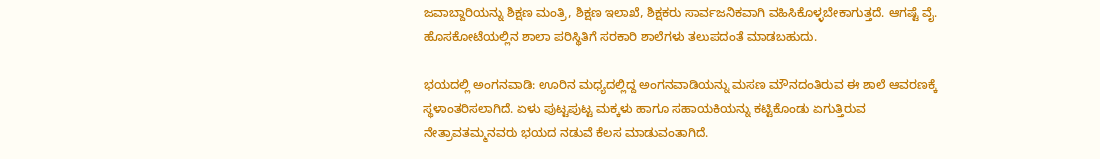ಜವಾಬ್ದಾರಿಯನ್ನು ಶಿಕ್ಷಣ ಮಂತ್ರಿ, ಶಿಕ್ಷಣ ಇಲಾಖೆ, ಶಿಕ್ಷಕರು ಸಾರ್ವಜನಿಕವಾಗಿ ವಹಿಸಿಕೊಳ್ಳಬೇಕಾಗುತ್ತದೆ. ಆಗಷ್ಟೆ ವೈ. ಹೊಸಕೋಟೆಯಲ್ಲಿನ ಶಾಲಾ ಪರಿಸ್ಥಿತಿಗೆ ಸರಕಾರಿ ಶಾಲೆಗಳು ತಲುಪದಂತೆ ಮಾಡಬಹುದು.

ಭಯದಲ್ಲಿ ಅಂಗನವಾಡಿ: ಊರಿನ ಮಧ್ಯದಲ್ಲಿದ್ದ ಅಂಗನವಾಡಿಯನ್ನು ಮಸಣ ಮೌನದಂತಿರುವ ಈ ಶಾಲೆ ಆವರಣಕ್ಕೆ ಸ್ಥಳಾಂತರಿಸಲಾಗಿದೆ. ಏಳು ಪುಟ್ಟಪುಟ್ಟ ಮಕ್ಕಳು ಹಾಗೂ ಸಹಾಯಕಿಯನ್ನು ಕಟ್ಟಿಕೊಂಡು ಏಗುತ್ತಿರುವ ನೇತ್ರಾವತಮ್ಮನವರು ಭಯದ ನಡುವೆ ಕೆಲಸ ಮಾಡುವಂತಾಗಿದೆ.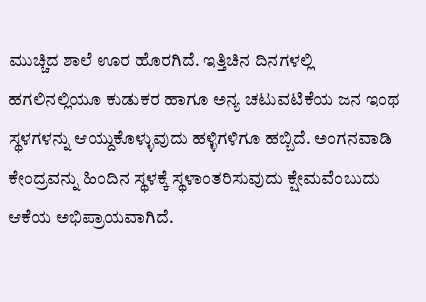ಮುಚ್ಚಿದ ಶಾಲೆ ಊರ ಹೊರಗಿದೆ. ಇತ್ತಿಚಿನ ದಿನಗಳಲ್ಲಿ ಹಗಲಿನಲ್ಲಿಯೂ ಕುಡುಕರ ಹಾಗೂ ಅನ್ಯ ಚಟುವಟಿಕೆಯ ಜನ ಇಂಥ ಸ್ಥಳಗಳನ್ನು ಆಯ್ದುಕೊಳ್ಳುವುದು ಹಳ್ಳಿಗಳಿಗೂ ಹಬ್ಬಿದೆ. ಅಂಗನವಾಡಿ ಕೇಂದ್ರವನ್ನು ಹಿಂದಿನ ಸ್ಥಳಕ್ಕೆ ಸ್ಥಳಾಂತರಿಸುವುದು ಕ್ಷೇಮವೆಂಬುದು ಆಕೆಯ ಅಭಿಪ್ರಾಯವಾಗಿದೆ.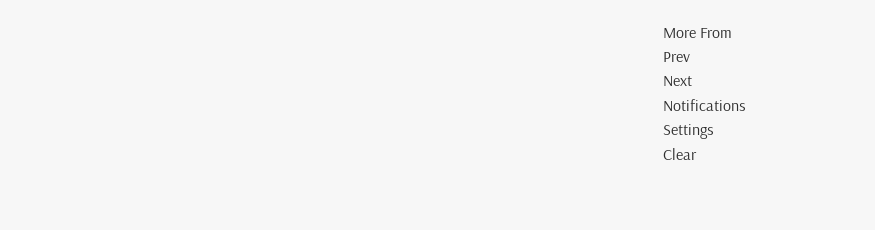More From
Prev
Next
Notifications
Settings
Clear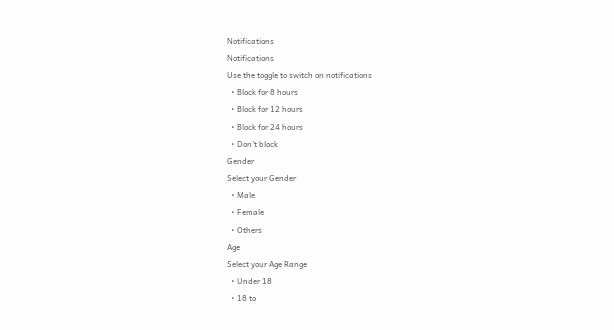Notifications
Notifications
Use the toggle to switch on notifications
  • Block for 8 hours
  • Block for 12 hours
  • Block for 24 hours
  • Don't block
Gender
Select your Gender
  • Male
  • Female
  • Others
Age
Select your Age Range
  • Under 18
  • 18 to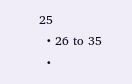25
  • 26 to 35
  •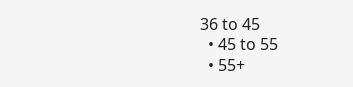36 to 45
  • 45 to 55
  • 55+